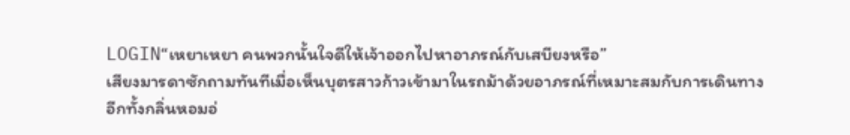LOGIN“เหยาเหยา คนพวกนั้นใจดีให้เจ้าออกไปหาอาภรณ์กับเสบียงหรือ”
เสียงมารดาซักถามทันทีเมื่อเห็นบุตรสาวก้าวเข้ามาในรถม้าด้วยอาภรณ์ที่เหมาะสมกับการเดินทาง อีกทั้งกลิ่นหอมอ่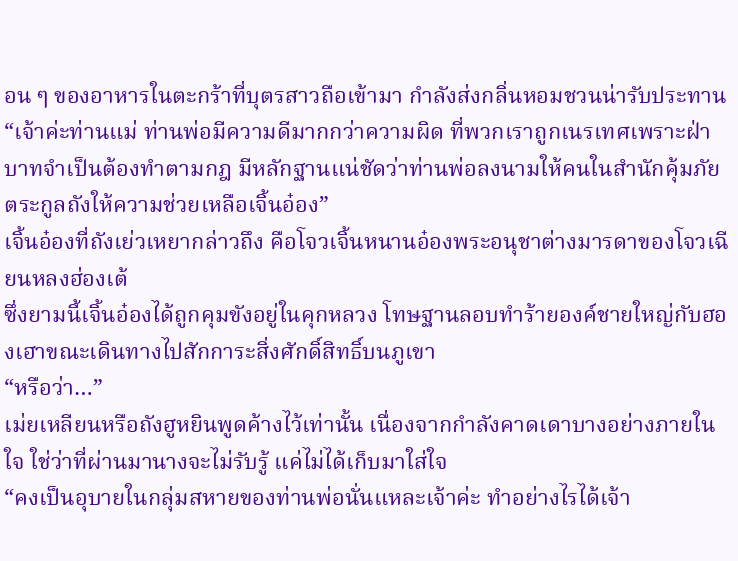อน ๆ ของอาหารในตะกร้าที่บุตรสาวถือเข้ามา กำลังส่งกลิ่นหอมชวนน่ารับประทาน
“เจ้าค่ะท่านแม่ ท่านพ่อมีความดีมากกว่าความผิด ที่พวกเราถูกเนรเทศเพราะฝ่าบาทจำเป็นต้องทำตามกฎ มีหลักฐานแน่ชัดว่าท่านพ่อลงนามให้คนในสำนักคุ้มภัยตระกูลถังให้ความช่วยเหลือเจิ้นอ๋อง”
เจิ้นอ๋องที่ถังเย่วเหยากล่าวถึง คือโจวเจิ้นหนานอ๋องพระอนุชาต่างมารดาของโจวเฉียนหลงฮ่องเต้
ซึ่งยามนี้เจิ้นอ๋องได้ถูกคุมขังอยู่ในคุกหลวง โทษฐานลอบทำร้ายองค์ชายใหญ่กับฮองเฮาขณะเดินทางไปสักการะสิ่งศักดิ์สิทธิ์บนภูเขา
“หรือว่า…”
เม่ยเหลียนหรือถังฮูหยินพูดค้างไว้เท่านั้น เนื่องจากกำลังคาดเดาบางอย่างภายในใจ ใช่ว่าที่ผ่านมานางจะไม่รับรู้ แค่ไม่ได้เก็บมาใส่ใจ
“คงเป็นอุบายในกลุ่มสหายของท่านพ่อนั่นแหละเจ้าค่ะ ทำอย่างไรได้เจ้า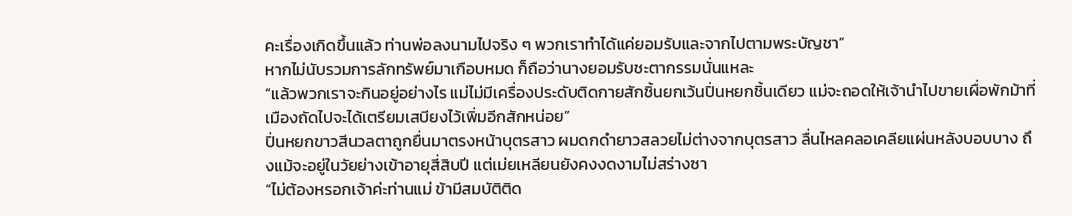คะเรื่องเกิดขึ้นแล้ว ท่านพ่อลงนามไปจริง ๆ พวกเราทำได้แค่ยอมรับและจากไปตามพระบัญชา”
หากไม่นับรวมการลักทรัพย์มาเกือบหมด ก็ถือว่านางยอมรับชะตากรรมนั่นแหละ
“แล้วพวกเราจะกินอยู่อย่างไร แม่ไม่มีเครื่องประดับติดกายสักชิ้นยกเว้นปิ่นหยกชิ้นเดียว แม่จะถอดให้เจ้านำไปขายเผื่อพักม้าที่เมืองถัดไปจะได้เตรียมเสบียงไว้เพิ่มอีกสักหน่อย”
ปิ่นหยกขาวสีนวลตาถูกยื่นมาตรงหน้าบุตรสาว ผมดกดำยาวสลวยไม่ต่างจากบุตรสาว ลื่นไหลคลอเคลียแผ่นหลังบอบบาง ถึงแม้จะอยู่ในวัยย่างเข้าอายุสี่สิบปี แต่เม่ยเหลียนยังคงงดงามไม่สร่างซา
“ไม่ต้องหรอกเจ้าค่ะท่านแม่ ข้ามีสมบัติติด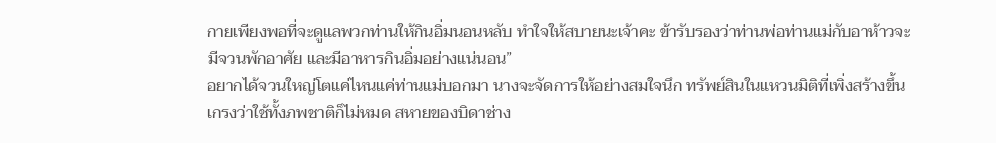กายเพียงพอที่จะดูแลพวกท่านให้กินอิ่มนอนหลับ ทำใจให้สบายนะเจ้าคะ ข้ารับรองว่าท่านพ่อท่านแม่กับอาห้าวจะมีจวนพักอาศัย และมีอาหารกินอิ่มอย่างแน่นอน”
อยากได้จวนใหญ่โตแค่ไหนแค่ท่านแม่บอกมา นางจะจัดการให้อย่างสมใจนึก ทรัพย์สินในแหวนมิติที่เพิ่งสร้างขึ้นเกรงว่าใช้ทั้งภพชาติก็ไม่หมด สหายของบิดาช่าง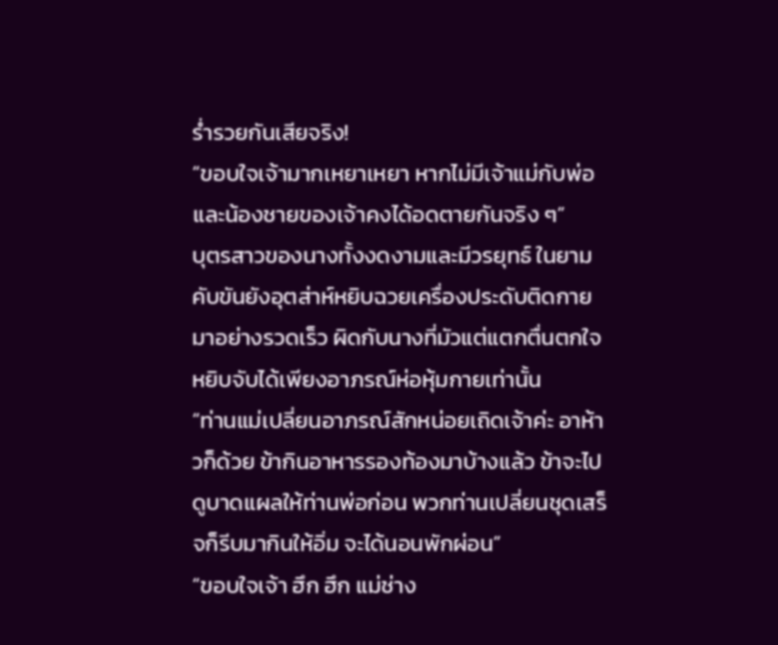ร่ำรวยกันเสียจริง!
“ขอบใจเจ้ามากเหยาเหยา หากไม่มีเจ้าแม่กับพ่อและน้องชายของเจ้าคงได้อดตายกันจริง ๆ”
บุตรสาวของนางทั้งงดงามและมีวรยุทธ์ ในยามคับขันยังอุตส่าห์หยิบฉวยเครื่องประดับติดกายมาอย่างรวดเร็ว ผิดกับนางที่มัวแต่แตกตื่นตกใจหยิบจับได้เพียงอาภรณ์ห่อหุ้มกายเท่านั้น
“ท่านแม่เปลี่ยนอาภรณ์สักหน่อยเถิดเจ้าค่ะ อาห้าวก็ด้วย ข้ากินอาหารรองท้องมาบ้างแล้ว ข้าจะไปดูบาดแผลให้ท่านพ่อก่อน พวกท่านเปลี่ยนชุดเสร็จก็รีบมากินให้อิ่ม จะได้นอนพักผ่อน”
“ขอบใจเจ้า ฮึก ฮึก แม่ช่าง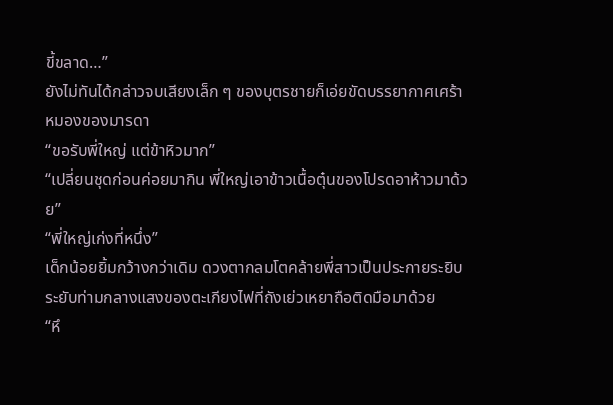ขี้ขลาด…”
ยังไม่ทันได้กล่าวจบเสียงเล็ก ๆ ของบุตรชายก็เอ่ยขัดบรรยากาศเศร้าหมองของมารดา
“ขอรับพี่ใหญ่ แต่ข้าหิวมาก”
“เปลี่ยนชุดก่อนค่อยมากิน พี่ใหญ่เอาข้าวเนื้อตุ๋นของโปรดอาห้าวมาด้วย”
“พี่ใหญ่เก่งที่หนึ่ง”
เด็กน้อยยิ้มกว้างกว่าเดิม ดวงตากลมโตคล้ายพี่สาวเป็นประกายระยิบระยับท่ามกลางแสงของตะเกียงไฟที่ถังเย่วเหยาถือติดมือมาด้วย
“หึ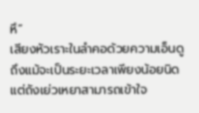หึ”
เสียงหัวเราะในลำคอด้วยความเอ็นดู ถึงแม้จะเป็นระยะเวลาเพียงน้อยนิด แต่ถังเย่วเหยาสามารถเข้าใจ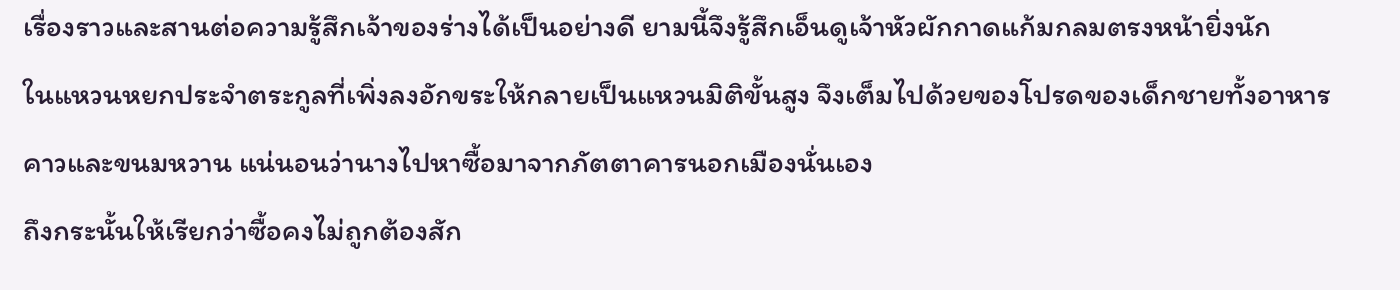เรื่องราวและสานต่อความรู้สึกเจ้าของร่างได้เป็นอย่างดี ยามนี้จึงรู้สึกเอ็นดูเจ้าหัวผักกาดแก้มกลมตรงหน้ายิ่งนัก
ในแหวนหยกประจำตระกูลที่เพิ่งลงอักขระให้กลายเป็นแหวนมิติขั้นสูง จึงเต็มไปด้วยของโปรดของเด็กชายทั้งอาหารคาวและขนมหวาน แน่นอนว่านางไปหาซื้อมาจากภัตตาคารนอกเมืองนั่นเอง
ถึงกระนั้นให้เรียกว่าซื้อคงไม่ถูกต้องสัก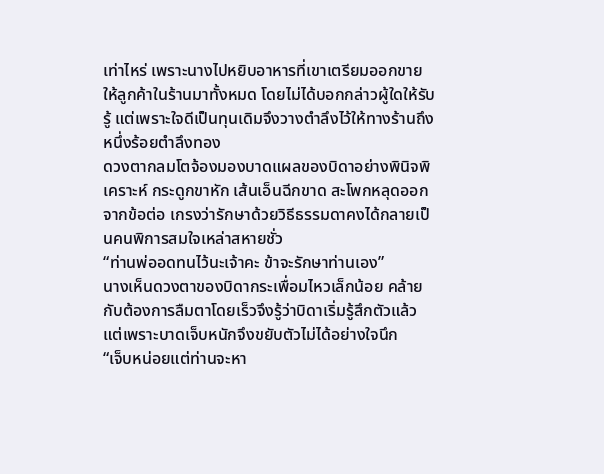เท่าไหร่ เพราะนางไปหยิบอาหารที่เขาเตรียมออกขายให้ลูกค้าในร้านมาทั้งหมด โดยไม่ได้บอกกล่าวผู้ใดให้รับรู้ แต่เพราะใจดีเป็นทุนเดิมจึงวางตำลึงไว้ให้ทางร้านถึงหนึ่งร้อยตำลึงทอง
ดวงตากลมโตจ้องมองบาดแผลของบิดาอย่างพินิจพิเคราะห์ กระดูกขาหัก เส้นเอ็นฉีกขาด สะโพกหลุดออกจากข้อต่อ เกรงว่ารักษาด้วยวิธีธรรมดาคงได้กลายเป็นคนพิการสมใจเหล่าสหายชั่ว
“ท่านพ่ออดทนไว้นะเจ้าคะ ข้าจะรักษาท่านเอง”
นางเห็นดวงตาของบิดากระเพื่อมไหวเล็กน้อย คล้ายกับต้องการลืมตาโดยเร็วจึงรู้ว่าบิดาเริ่มรู้สึกตัวแล้ว แต่เพราะบาดเจ็บหนักจึงขยับตัวไม่ได้อย่างใจนึก
“เจ็บหน่อยแต่ท่านจะหา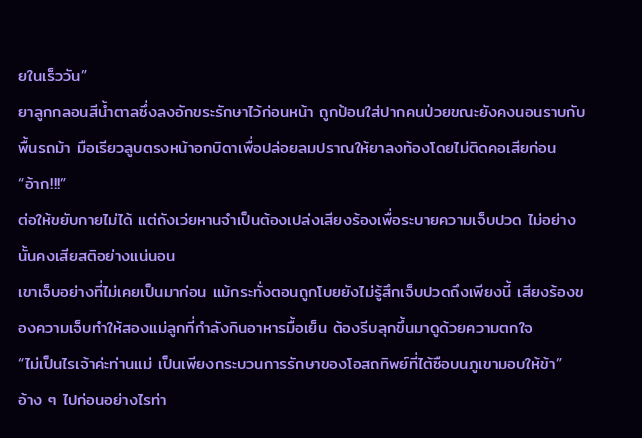ยในเร็ววัน”
ยาลูกกลอนสีน้ำตาลซึ่งลงอักขระรักษาไว้ก่อนหน้า ถูกป้อนใส่ปากคนป่วยขณะยังคงนอนราบกับพื้นรถม้า มือเรียวลูบตรงหน้าอกบิดาเพื่อปล่อยลมปราณให้ยาลงท้องโดยไม่ติดคอเสียก่อน
“อ้าก!!!”
ต่อให้ขยับกายไม่ได้ แต่ถังเว่ยหานจำเป็นต้องเปล่งเสียงร้องเพื่อระบายความเจ็บปวด ไม่อย่างนั้นคงเสียสติอย่างแน่นอน
เขาเจ็บอย่างที่ไม่เคยเป็นมาก่อน แม้กระทั่งตอนถูกโบยยังไม่รู้สึกเจ็บปวดถึงเพียงนี้ เสียงร้องของความเจ็บทำให้สองแม่ลูกที่กำลังกินอาหารมื้อเย็น ต้องรีบลุกขึ้นมาดูด้วยความตกใจ
“ไม่เป็นไรเจ้าค่ะท่านแม่ เป็นเพียงกระบวนการรักษาของโอสถทิพย์ที่ไต้ซือบนภูเขามอบให้ข้า”
อ้าง ๆ ไปก่อนอย่างไรท่า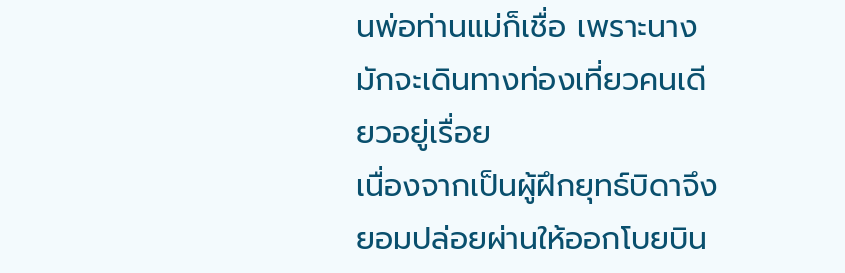นพ่อท่านแม่ก็เชื่อ เพราะนางมักจะเดินทางท่องเที่ยวคนเดียวอยู่เรื่อย
เนื่องจากเป็นผู้ฝึกยุทธ์บิดาจึงยอมปล่อยผ่านให้ออกโบยบิน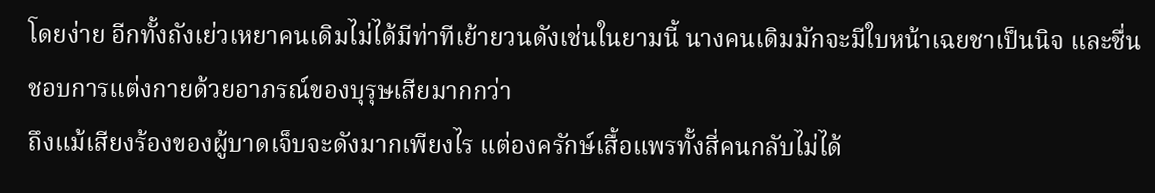โดยง่าย อีกทั้งถังเย่วเหยาคนเดิมไม่ได้มีท่าทีเย้ายวนดังเช่นในยามนี้ นางคนเดิมมักจะมีใบหน้าเฉยชาเป็นนิจ และชื่นชอบการแต่งกายด้วยอาภรณ์ของบุรุษเสียมากกว่า
ถึงแม้เสียงร้องของผู้บาดเจ็บจะดังมากเพียงไร แต่องครักษ์เสื้อแพรทั้งสี่คนกลับไม่ได้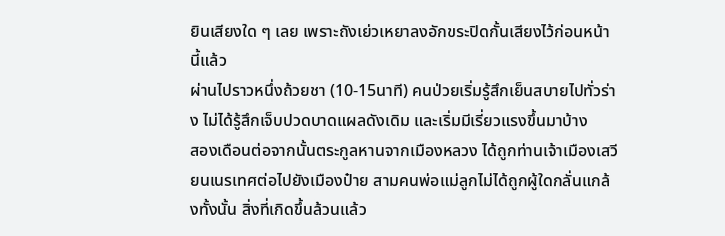ยินเสียงใด ๆ เลย เพราะถังเย่วเหยาลงอักขระปิดกั้นเสียงไว้ก่อนหน้านี้แล้ว
ผ่านไปราวหนึ่งถ้วยชา (10-15นาที) คนป่วยเริ่มรู้สึกเย็นสบายไปทั่วร่าง ไม่ได้รู้สึกเจ็บปวดบาดแผลดังเดิม และเริ่มมีเรี่ยวแรงขึ้นมาบ้าง
สองเดือนต่อจากนั้นตระกูลหานจากเมืองหลวง ได้ถูกท่านเจ้าเมืองเสวียนเนรเทศต่อไปยังเมืองป๋าย สามคนพ่อแม่ลูกไม่ได้ถูกผู้ใดกลั่นแกล้งทั้งนั้น สิ่งที่เกิดขึ้นล้วนแล้ว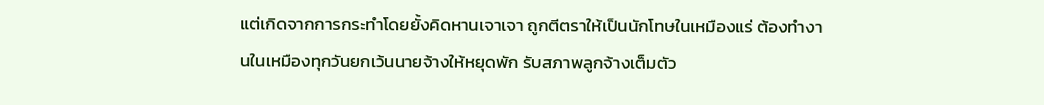แต่เกิดจากการกระทำโดยยั้งคิดหานเจาเจา ถูกตีตราให้เป็นนักโทษในเหมืองแร่ ต้องทำงานในเหมืองทุกวันยกเว้นนายจ้างให้หยุดพัก รับสภาพลูกจ้างเต็มตัว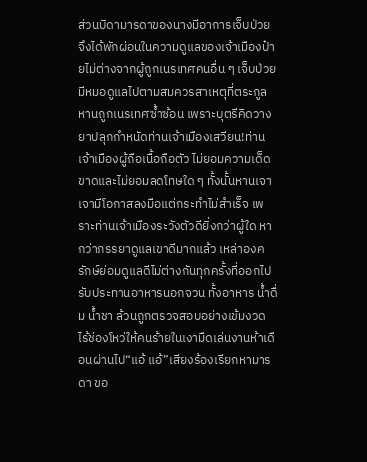ส่วนบิดามารดาของนางมีอาการเจ็บป่วย จึงได้พักผ่อนในความดูแลของเจ้าเมืองป๋ายไม่ต่างจากผู้ถูกเนรเทศคนอื่น ๆ เจ็บป่วยมีหมอดูแลไปตามสมควรสาเหตุที่ตระกูลหานถูกเนรเทศซ้ำซ้อน เพราะบุตรีคิดวางยาปลุกกำหนัดท่านเจ้าเมืองเสวียน!ท่านเจ้าเมืองผู้ถือเนื้อถือตัว ไม่ยอมความเด็ดขาดและไม่ยอมลดโทษใด ๆ ทั้งนั้นหานเจาเจามีโอกาสลงมือแต่กระทำไม่สำเร็จ เพราะท่านเจ้าเมืองระวังตัวดียิ่งกว่าผู้ใด หากว่าภรรยาดูแลเขาดีมากแล้ว เหล่าองครักษ์ย่อมดูแลดีไม่ต่างกันทุกครั้งที่ออกไปรับประทานอาหารนอกจวน ทั้งอาหาร น้ำดื่ม น้ำชา ล้วนถูกตรวจสอบอย่างเข้มงวด ไร้ช่องโหว่ให้คนร้ายในเงามืดเล่นงานห้าเดือนผ่านไป“แอ้ แอ้”เสียงร้องเรียกหามารดา ขอ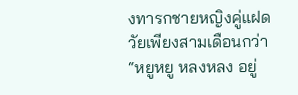งทารกชายหญิงคู่แฝดวัยเพียงสามเดือนกว่า“หยูหยู หลงหลง อยู่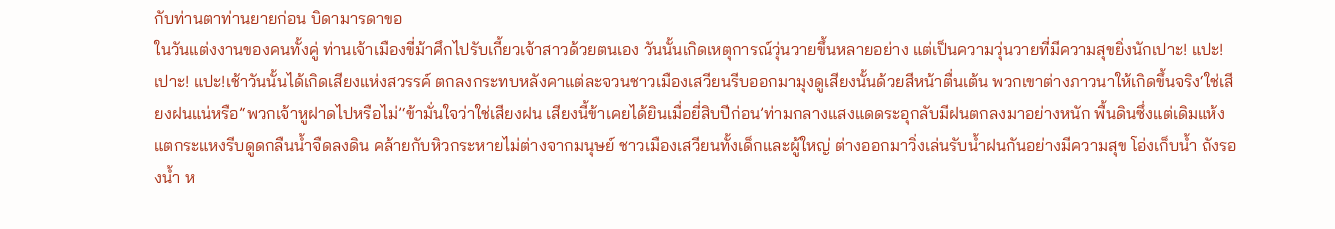กับท่านตาท่านยายก่อน บิดามารดาขอ
ในวันแต่งงานของคนทั้งคู่ ท่านเจ้าเมืองขี่ม้าศึกไปรับเกี้ยวเจ้าสาวด้วยตนเอง วันนั้นเกิดเหตุการณ์วุ่นวายขึ้นหลายอย่าง แต่เป็นความวุ่นวายที่มีความสุขยิ่งนักเปาะ! แปะ! เปาะ! แปะ!เช้าวันนั้นได้เกิดเสียงแห่งสวรรค์ ตกลงกระทบหลังคาแต่ละจวนชาวเมืองเสวียนรีบออกมามุงดูเสียงนั้นด้วยสีหน้าตื่นเต้น พวกเขาต่างภาวนาให้เกิดขึ้นจริง‘ใช่เสียงฝนแน่หรือ’‘พวกเจ้าหูฝาดไปหรือไม่’‘ข้ามั่นใจว่าใช่เสียงฝน เสียงนี้ข้าเคยได้ยินเมื่อยี่สิบปีก่อน’ท่ามกลางแสงแดดระอุกลับมีฝนตกลงมาอย่างหนัก พื้นดินซึ่งแต่เดิมแห้งแตกระแหงรีบดูดกลืนน้ำจืดลงดิน คล้ายกับหิวกระหายไม่ต่างจากมนุษย์ ชาวเมืองเสวียนทั้งเด็กและผู้ใหญ่ ต่างออกมาวิ่งเล่นรับน้ำฝนกันอย่างมีความสุข โอ่งเก็บน้ำ ถังรองน้ำ ห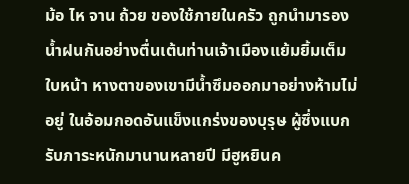ม้อ ไห จาน ถ้วย ของใช้ภายในครัว ถูกนำมารองน้ำฝนกันอย่างตื่นเต้นท่านเจ้าเมืองแย้มยิ้มเต็มใบหน้า หางตาของเขามีน้ำซึมออกมาอย่างห้ามไม่อยู่ ในอ้อมกอดอันแข็งแกร่งของบุรุษ ผู้ซึ่งแบกรับภาระหนักมานานหลายปี มีฮูหยินค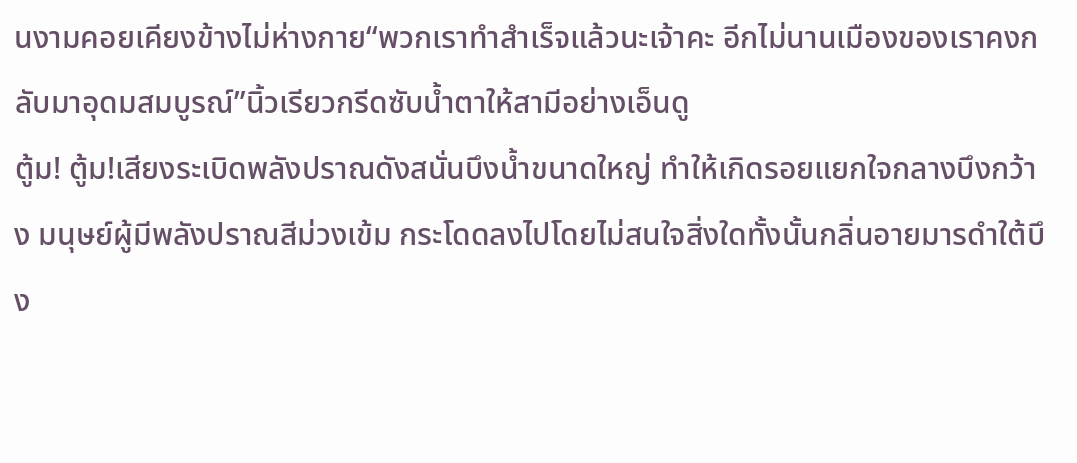นงามคอยเคียงข้างไม่ห่างกาย“พวกเราทำสำเร็จแล้วนะเจ้าคะ อีกไม่นานเมืองของเราคงกลับมาอุดมสมบูรณ์”นิ้วเรียวกรีดซับน้ำตาให้สามีอย่างเอ็นดู
ตู้ม! ตู้ม!เสียงระเบิดพลังปราณดังสนั่นบึงน้ำขนาดใหญ่ ทำให้เกิดรอยแยกใจกลางบึงกว้าง มนุษย์ผู้มีพลังปราณสีม่วงเข้ม กระโดดลงไปโดยไม่สนใจสิ่งใดทั้งนั้นกลิ่นอายมารดำใต้บึง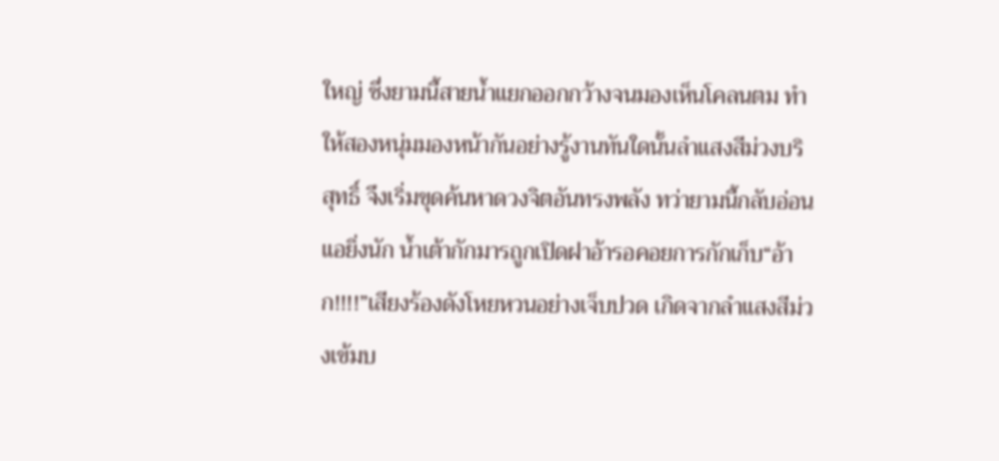ใหญ่ ซึ่งยามนี้สายน้ำแยกออกกว้างจนมองเห็นโคลนตม ทำให้สองหนุ่มมองหน้ากันอย่างรู้งานทันใดนั้นลำแสงสีม่วงบริสุทธิ์ จึงเริ่มขุดค้นหาดวงจิตอันทรงพลัง ทว่ายามนี้กลับอ่อนแอยิ่งนัก น้ำเต้ากักมารถูกเปิดฝาอ้ารอคอยการกักเก็บ“อ้าก!!!!”เสียงร้องดังโหยหวนอย่างเจ็บปวด เกิดจากลำแสงสีม่วงเข้มบ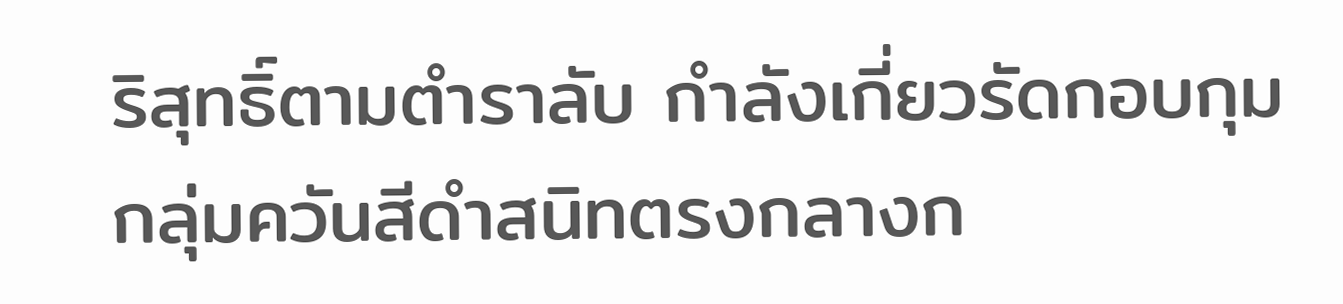ริสุทธิ์ตามตำราลับ กำลังเกี่ยวรัดกอบกุมกลุ่มควันสีดำสนิทตรงกลางก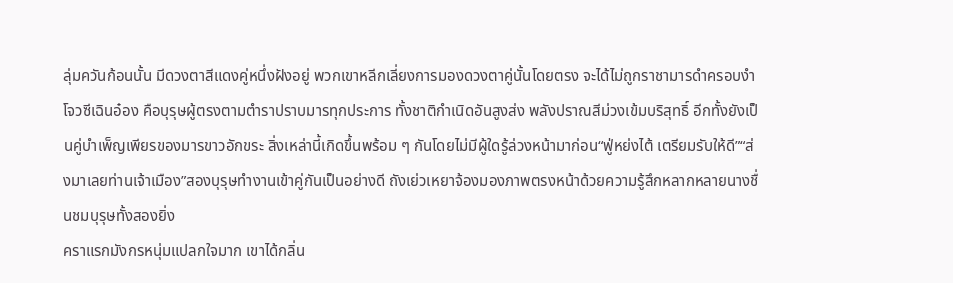ลุ่มควันก้อนนั้น มีดวงตาสีแดงคู่หนึ่งฝังอยู่ พวกเขาหลีกเลี่ยงการมองดวงตาคู่นั้นโดยตรง จะได้ไม่ถูกราชามารดำครอบงำโจวซีเฉินอ๋อง คือบุรุษผู้ตรงตามตำราปราบมารทุกประการ ทั้งชาติกำเนิดอันสูงส่ง พลังปราณสีม่วงเข้มบริสุทธิ์ อีกทั้งยังเป็นคู่บำเพ็ญเพียรของมารขาวอักขระ สิ่งเหล่านี้เกิดขึ้นพร้อม ๆ กันโดยไม่มีผู้ใดรู้ล่วงหน้ามาก่อน“ฟู่หย่งไต้ เตรียมรับให้ดี”“ส่งมาเลยท่านเจ้าเมือง”สองบุรุษทำงานเข้าคู่กันเป็นอย่างดี ถังเย่วเหยาจ้องมองภาพตรงหน้าด้วยความรู้สึกหลากหลายนางชื่นชมบุรุษทั้งสองยิ่ง
คราแรกมังกรหนุ่มแปลกใจมาก เขาได้กลิ่น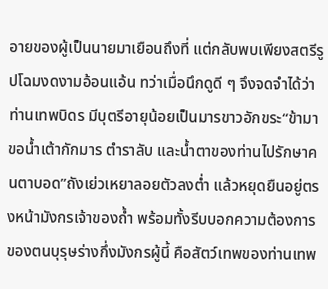อายของผู้เป็นนายมาเยือนถึงที่ แต่กลับพบเพียงสตรีรูปโฉมงดงามอ้อนแอ้น ทว่าเมื่อนึกดูดี ๆ จึงจดจำได้ว่าท่านเทพบิดร มีบุตรีอายุน้อยเป็นมารขาวอักขระ“ข้ามาขอน้ำเต้ากักมาร ตำราลับ และน้ำตาของท่านไปรักษาคนตาบอด”ถังเย่วเหยาลอยตัวลงต่ำ แล้วหยุดยืนอยู่ตรงหน้ามังกรเจ้าของถ้ำ พร้อมทั้งรีบบอกความต้องการของตนบุรุษร่างกึ่งมังกรผู้นี้ คือสัตว์เทพของท่านเทพ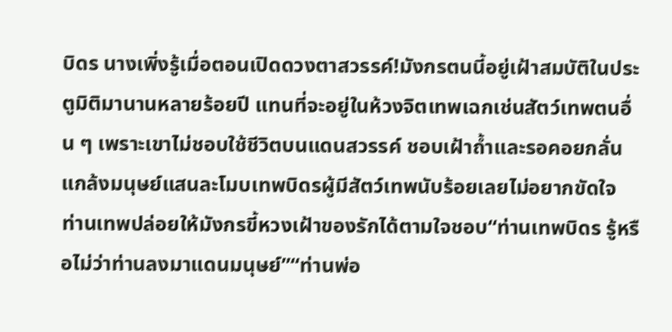บิดร นางเพิ่งรู้เมื่อตอนเปิดดวงตาสวรรค์!มังกรตนนี้อยู่เฝ้าสมบัติในประตูมิติมานานหลายร้อยปี แทนที่จะอยู่ในห้วงจิตเทพเฉกเช่นสัตว์เทพตนอื่น ๆ เพราะเขาไม่ชอบใช้ชีวิตบนแดนสวรรค์ ชอบเฝ้าถ้ำและรอคอยกลั่นแกล้งมนุษย์แสนละโมบเทพบิดรผู้มีสัตว์เทพนับร้อยเลยไม่อยากขัดใจ ท่านเทพปล่อยให้มังกรขี้หวงเฝ้าของรักได้ตามใจชอบ“ท่านเทพบิดร รู้หรือไม่ว่าท่านลงมาแดนมนุษย์”“ท่านพ่อ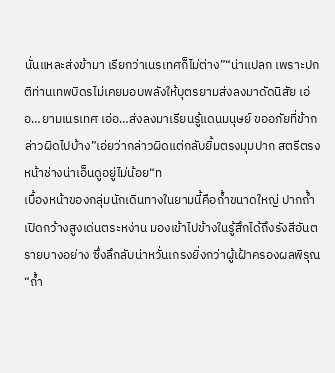นั่นแหละส่งข้ามา เรียกว่าเนรเทศก็ไม่ต่าง”“น่าแปลก เพราะปกติท่านเทพบิดรไม่เคยมอบพลังให้บุตรยามส่งลงมาดัดนิสัย เอ่อ…ยามเนรเทศ เอ่อ…ส่งลงมาเรียนรู้แดนมนุษย์ ขออภัยที่ข้ากล่าวผิดไปบ้าง”เอ่ยว่ากล่าวผิดแต่กลับยิ้มตรงมุมปาก สตรีตรงหน้าช่างน่าเอ็นดูอยู่ไม่น้อย“ท
เบื้องหน้าของกลุ่มนักเดินทางในยามนี้คือถ้ำขนาดใหญ่ ปากถ้ำเปิดกว้างสูงเด่นตระหง่าน มองเข้าไปข้างในรู้สึกได้ถึงรังสีอันตรายบางอย่าง ซึ่งลึกลับน่าหวั่นเกรงยิ่งกว่าผู้เฝ้าครองผลพิรุณ“ถ้ำ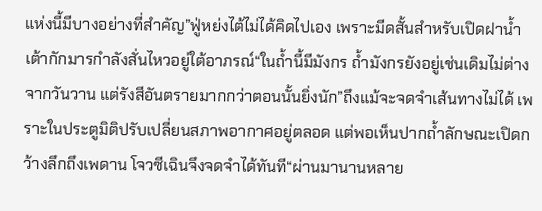แห่งนี้มีบางอย่างที่สำคัญ”ฟู่หย่งไต้ไม่ได้คิดไปเอง เพราะมีดสั้นสำหรับเปิดฝาน้ำเต้ากักมารกำลังสั่นไหวอยู่ใต้อาภรณ์“ในถ้ำนี้มีมังกร ถ้ำมังกรยังอยู่เช่นเดิมไม่ต่างจากวันวาน แต่รังสีอันตรายมากกว่าตอนนั้นยิ่งนัก”ถึงแม้จะจดจำเส้นทางไม่ได้ เพราะในประตูมิติปรับเปลี่ยนสภาพอากาศอยู่ตลอด แต่พอเห็นปากถ้ำลักษณะเปิดกว้างลึกถึงเพดาน โจวซีเฉินจึงจดจำได้ทันที“ผ่านมานานหลาย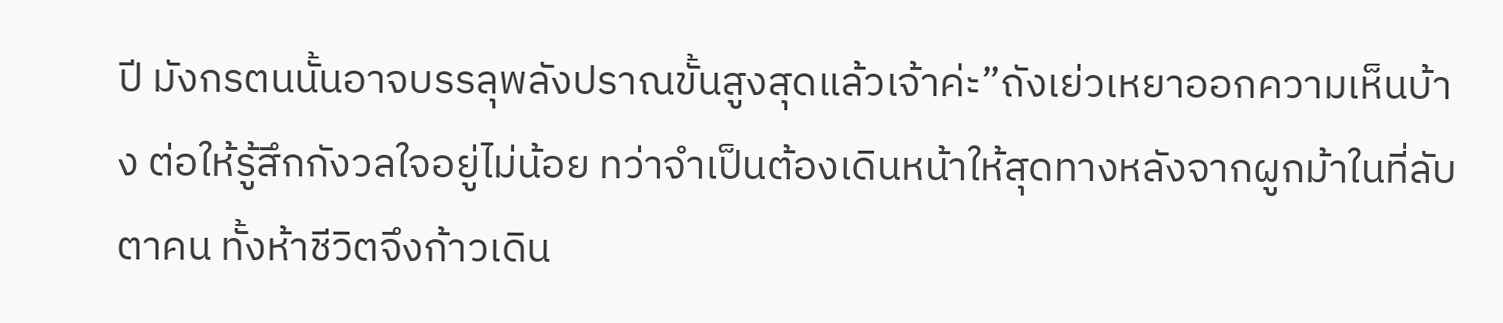ปี มังกรตนนั้นอาจบรรลุพลังปราณขั้นสูงสุดแล้วเจ้าค่ะ”ถังเย่วเหยาออกความเห็นบ้าง ต่อให้รู้สึกกังวลใจอยู่ไม่น้อย ทว่าจำเป็นต้องเดินหน้าให้สุดทางหลังจากผูกม้าในที่ลับตาคน ทั้งห้าชีวิตจึงก้าวเดิน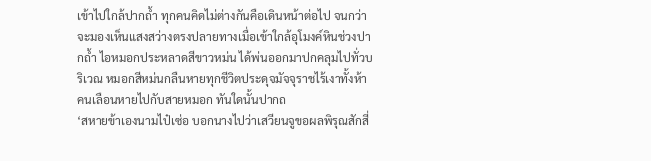เข้าไปใกล้ปากถ้ำ ทุกคนคิดไม่ต่างกันคือเดินหน้าต่อไป จนกว่าจะมองเห็นแสงสว่างตรงปลายทางเมื่อเข้าใกล้อุโมงค์หินช่วงปากถ้ำ ไอหมอกประหลาดสีขาวหม่น ได้พ่นออกมาปกคลุมไปทั่วบริเวณ หมอกสีหม่นกลืนหายทุกชีวิตประดุจมัจจุราชไร้เงาทั้งห้าคนเลือนหายไปกับสายหมอก ทันใดนั้นปากถ
‘สหายข้าเองนามไป๋เซ่อ บอกนางไปว่าเสวียนจูขอผลพิรุณสักสี่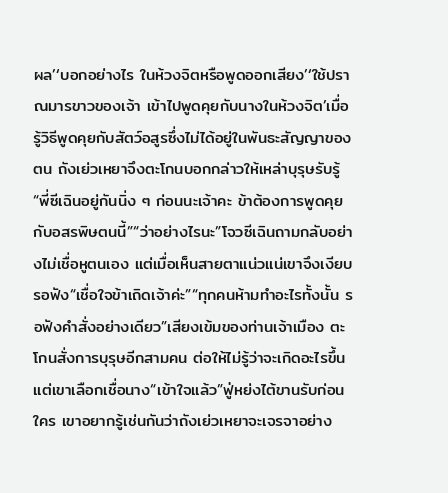ผล’‘บอกอย่างไร ในห้วงจิตหรือพูดออกเสียง’‘ใช้ปราณมารขาวของเจ้า เข้าไปพูดคุยกับนางในห้วงจิต’เมื่อรู้วิธีพูดคุยกับสัตว์อสูรซึ่งไม่ได้อยู่ในพันธะสัญญาของตน ถังเย่วเหยาจึงตะโกนบอกกล่าวให้เหล่าบุรุษรับรู้“พี่ซีเฉินอยู่กันนิ่ง ๆ ก่อนนะเจ้าคะ ข้าต้องการพูดคุยกับอสรพิษตนนี้”“ว่าอย่างไรนะ”โจวซีเฉินถามกลับอย่างไม่เชื่อหูตนเอง แต่เมื่อเห็นสายตาแน่วแน่เขาจึงเงียบรอฟัง“เชื่อใจข้าเถิดเจ้าค่ะ”“ทุกคนห้ามทำอะไรทั้งนั้น รอฟังคำสั่งอย่างเดียว”เสียงเข้มของท่านเจ้าเมือง ตะโกนสั่งการบุรุษอีกสามคน ต่อให้ไม่รู้ว่าจะเกิดอะไรขึ้นแต่เขาเลือกเชื่อนาง“เข้าใจแล้ว”ฟู่หย่งไต้ขานรับก่อนใคร เขาอยากรู้เช่นกันว่าถังเย่วเหยาจะเจรจาอย่าง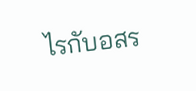ไรกับอสร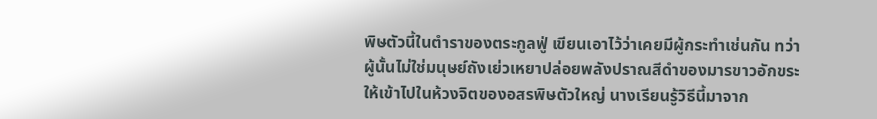พิษตัวนี้ในตำราของตระกูลฟู่ เขียนเอาไว้ว่าเคยมีผู้กระทำเช่นกัน ทว่าผู้นั้นไม่ใช่มนุษย์ถังเย่วเหยาปล่อยพลังปราณสีดำของมารขาวอักขระ ให้เข้าไปในห้วงจิตของอสรพิษตัวใหญ่ นางเรียนรู้วิธีนี้มาจาก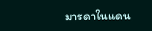มารดาในแดน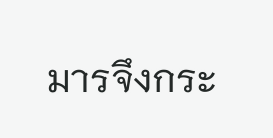มารจึงกระ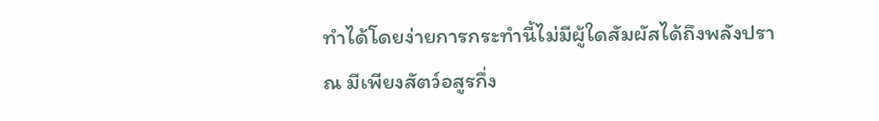ทำได้โดยง่ายการกระทำนี้ไม่มีผู้ใดสัมผัสได้ถึงพลังปราณ มีเพียงสัตว์อสูรกึ่ง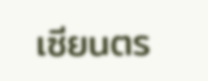เซียนตร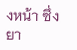งหน้า ซึ่งยา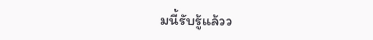มนี้รับรู้แล้วว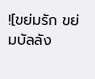![ขย่มรัก ขย่มบัลลัง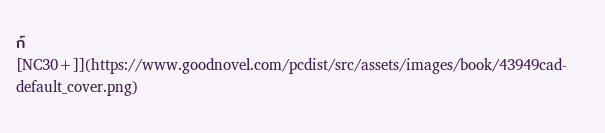ก์ [NC30+]](https://www.goodnovel.com/pcdist/src/assets/images/book/43949cad-default_cover.png)